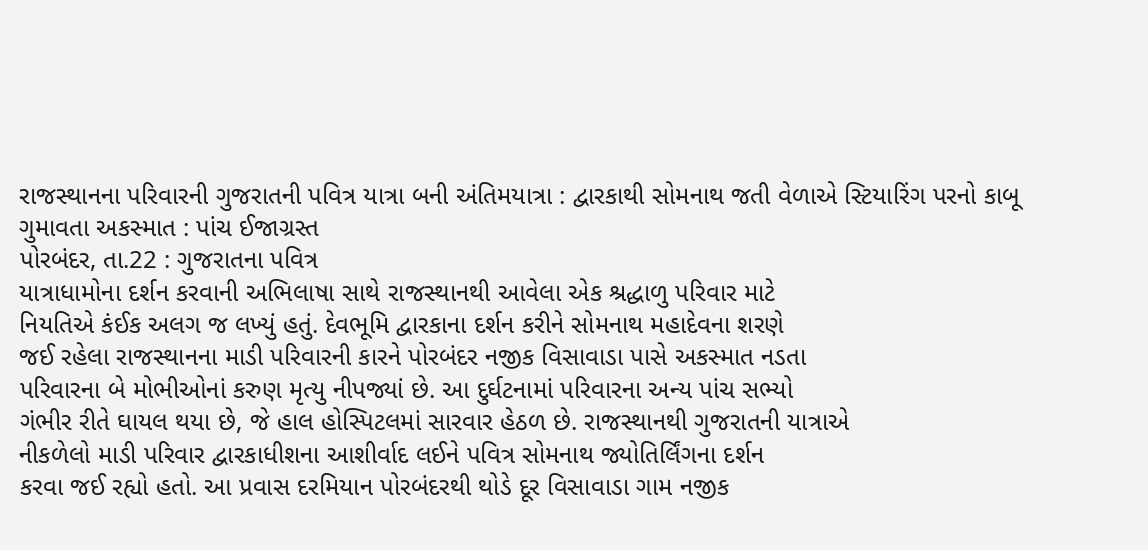રાજસ્થાનના પરિવારની ગુજરાતની પવિત્ર યાત્રા બની અંતિમયાત્રા : દ્વારકાથી સોમનાથ જતી વેળાએ સ્ટિયારિંગ પરનો કાબૂ ગુમાવતા અકસ્માત : પાંચ ઈજાગ્રસ્ત
પોરબંદર, તા.22 : ગુજરાતના પવિત્ર
યાત્રાધામોના દર્શન કરવાની અભિલાષા સાથે રાજસ્થાનથી આવેલા એક શ્રદ્ધાળુ પરિવાર માટે
નિયતિએ કંઈક અલગ જ લખ્યું હતું. દેવભૂમિ દ્વારકાના દર્શન કરીને સોમનાથ મહાદેવના શરણે
જઈ રહેલા રાજસ્થાનના માડી પરિવારની કારને પોરબંદર નજીક વિસાવાડા પાસે અકસ્માત નડતા
પરિવારના બે મોભીઓનાં કરુણ મૃત્યુ નીપજ્યાં છે. આ દુર્ઘટનામાં પરિવારના અન્ય પાંચ સભ્યો
ગંભીર રીતે ઘાયલ થયા છે, જે હાલ હોસ્પિટલમાં સારવાર હેઠળ છે. રાજસ્થાનથી ગુજરાતની યાત્રાએ
નીકળેલો માડી પરિવાર દ્વારકાધીશના આશીર્વાદ લઈને પવિત્ર સોમનાથ જ્યોતિર્લિંગના દર્શન
કરવા જઈ રહ્યો હતો. આ પ્રવાસ દરમિયાન પોરબંદરથી થોડે દૂર વિસાવાડા ગામ નજીક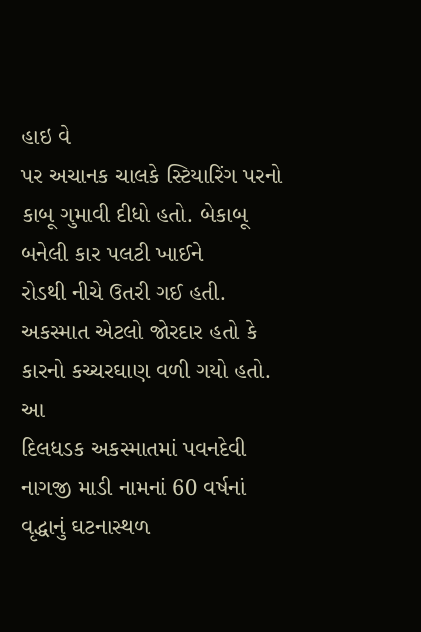હાઇ વે
પર અચાનક ચાલકે સ્ટિયારિંગ પરનો કાબૂ ગુમાવી દીધો હતો. બેકાબૂ બનેલી કાર પલટી ખાઈને
રોડથી નીચે ઉતરી ગઈ હતી. અકસ્માત એટલો જોરદાર હતો કે કારનો કચ્ચરઘાણ વળી ગયો હતો. આ
દિલધડક અકસ્માતમાં પવનદેવી નાગજી માડી નામનાં 60 વર્ષનાં વૃદ્ધાનું ઘટનાસ્થળ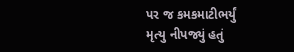પર જ કમકમાટીભર્યું
મૃત્યુ નીપજ્યું હતું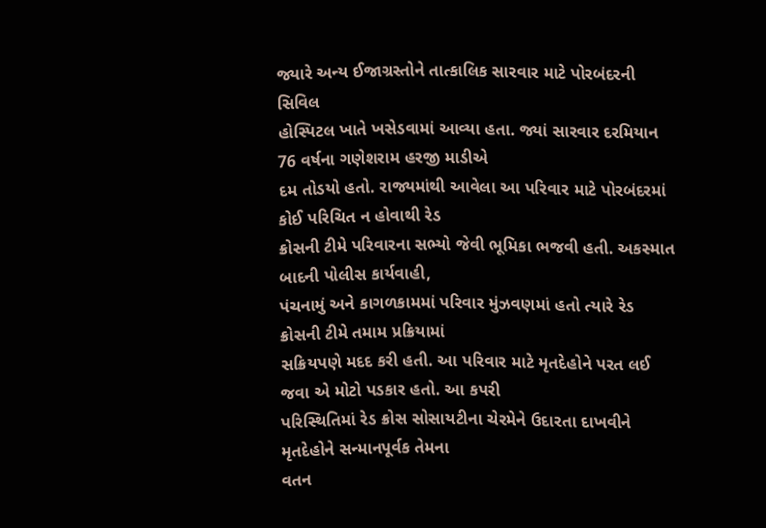જ્યારે અન્ય ઈજાગ્રસ્તોને તાત્કાલિક સારવાર માટે પોરબંદરની સિવિલ
હોસ્પિટલ ખાતે ખસેડવામાં આવ્યા હતા. જ્યાં સારવાર દરમિયાન 76 વર્ષના ગણેશરામ હરજી માડીએ
દમ તોડયો હતો. રાજ્યમાંથી આવેલા આ પરિવાર માટે પોરબંદરમાં કોઈ પરિચિત ન હોવાથી રેડ
ક્રોસની ટીમે પરિવારના સભ્યો જેવી ભૂમિકા ભજવી હતી. અકસ્માત બાદની પોલીસ કાર્યવાહી,
પંચનામું અને કાગળકામમાં પરિવાર મુંઝવણમાં હતો ત્યારે રેડ ક્રોસની ટીમે તમામ પ્રક્રિયામાં
સક્રિયપણે મદદ કરી હતી. આ પરિવાર માટે મૃતદેહોને પરત લઈ જવા એ મોટો પડકાર હતો. આ કપરી
પરિસ્થિતિમાં રેડ ક્રોસ સોસાયટીના ચેરમેને ઉદારતા દાખવીને મૃતદેહોને સન્માનપૂર્વક તેમના
વતન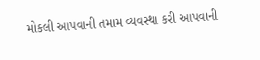મોકલી આપવાની તમામ વ્યવસ્થા કરી આપવાની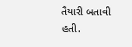તૈયારી બતાવી હતી.